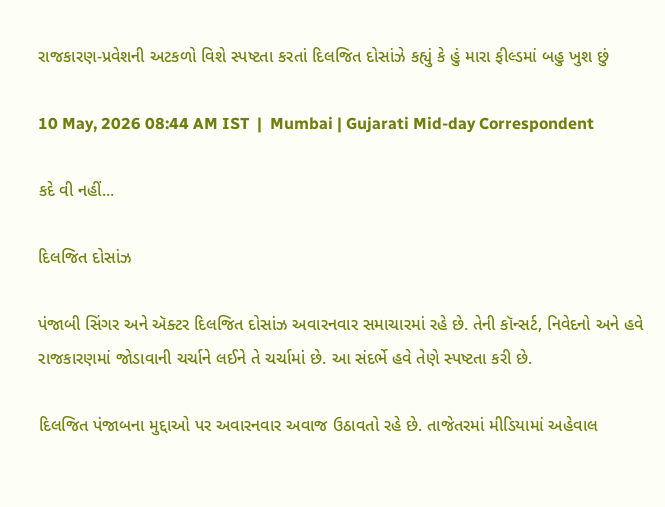રાજકારણ-પ્રવેશની અટકળો વિશે સ્પષ્ટતા કરતાં દિલજિત દોસાંઝે કહ્યું કે હું મારા ફીલ્ડમાં બહુ ખુશ છું

10 May, 2026 08:44 AM IST  |  Mumbai | Gujarati Mid-day Correspondent

કદે વી નહીં...

દિલજિત દોસાંઝ

પંજાબી સિંગર અને ઍક્ટર દિલજિત દોસાંઝ અવારનવાર સમાચારમાં રહે છે. તેની કૉન્સર્ટ, નિવેદનો અને હવે રાજકારણમાં જોડાવાની ચર્ચાને લઈને તે ચર્ચામાં છે. આ સંદર્ભે હવે તેણે સ્પષ્ટતા કરી છે.

દિલજિત પંજાબના મુદ્દાઓ પર અવારનવાર અવાજ ઉઠાવતો રહે છે. તાજેતરમાં મીડિયામાં અહેવાલ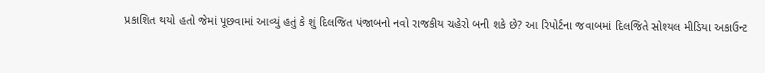પ્રકાશિત થયો હતો જેમાં પૂછવામાં આવ્યું હતું કે શું દિલજિત પંજાબનો નવો રાજકીય ચહેરો બની શકે છે? આ રિપોર્ટના જવાબમાં દિલજિતે સોશ્યલ મીડિયા અકાઉન્ટ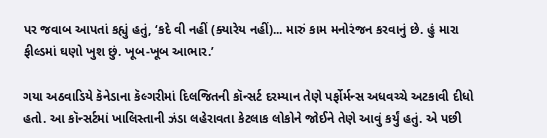પર જવાબ આપતાં કહ્યું હતું, ‘કદે વી નહીં (ક્યારેય નહીં)... મારું કામ મનોરંજન કરવાનું છે. હું મારા ફીલ્ડમાં ઘણો ખુશ છું. ખૂબ-ખૂબ આભાર.’

ગયા અઠવાડિયે કૅનેડાના કૅલ્ગરીમાં દિલજિતની કૉન્સર્ટ દરમ્યાન તેણે પર્ફોર્મન્સ અધવચ્ચે અટકાવી દીધો હતો. આ કૉન્સર્ટમાં ખાલિસ્તાની ઝંડા લહેરાવતા કેટલાક લોકોને જોઈને તેણે આવું કર્યું હતું. એ પછી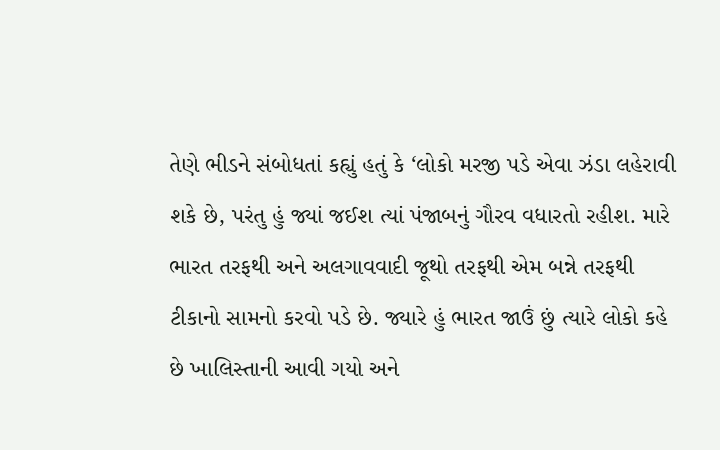તેણે ભીડને સંબોધતાં કહ્યું હતું કે ‘લોકો મરજી પડે એવા ઝંડા લહેરાવી શકે છે, પરંતુ હું જ્યાં જઈશ ત્યાં પંજાબનું ગૌરવ વધારતો રહીશ. મારે ભારત તરફથી અને અલગાવવાદી જૂથો તરફથી એમ બન્ને તરફથી ટીકાનો સામનો કરવો પડે છે. જ્યારે હું ભારત જાઉં છું ત્યારે લોકો કહે છે ખાલિસ્તાની આવી ગયો અને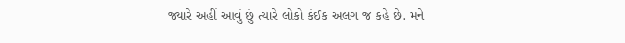જ્યારે અહીં આવું છું ત્યારે લોકો કંઈક અલગ જ કહે છે. મને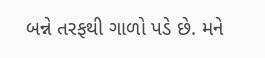બન્ને તરફથી ગાળો પડે છે. મને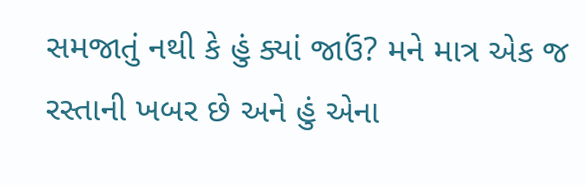સમજાતું નથી કે હું ક્યાં જાઉં? મને માત્ર એક જ રસ્તાની ખબર છે અને હું એના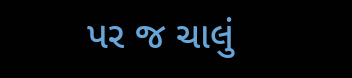પર જ ચાલું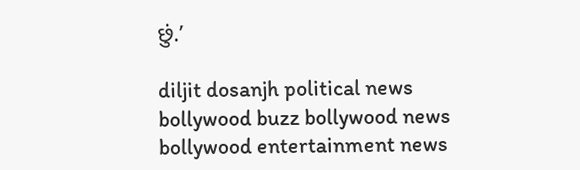છું.’

diljit dosanjh political news bollywood buzz bollywood news bollywood entertainment news